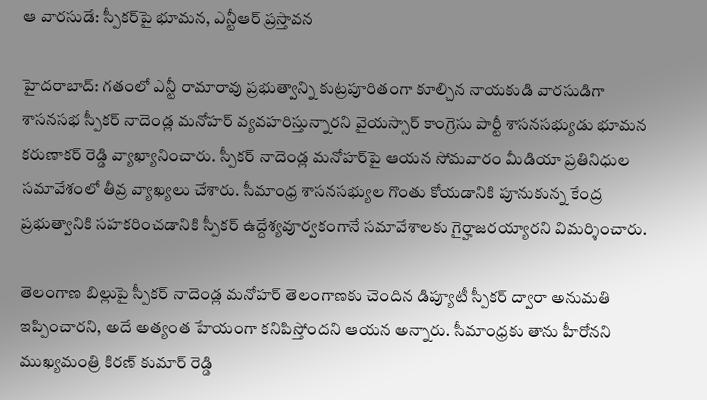ఆ వారసుడే: స్పీకర్‌పై భూమన, ఎన్టీఆర్ ప్రస్తావన

హైదరాబాద్: గతంలో ఎన్టీ రామారావు ప్రభుత్వాన్ని కుట్రపూరితంగా కూల్చిన నాయకుడి వారసుడిగా శాసనసభ స్పీకర్ నాదెండ్ల మనోహర్ వ్యవహరిస్తున్నారని వైయస్సార్ కాంగ్రెసు పార్టీ శాసనసభ్యుడు భూమన కరుణాకర్ రెడ్డి వ్యాఖ్యానించారు. స్పీకర్ నాదెండ్ల మనోహర్‌పై ఆయన సోమవారం మీడియా ప్రతినిధుల సమావేశంలో తీవ్ర వ్యాఖ్యలు చేశారు. సీమాంధ్ర శాసనసభ్యుల గొంతు కోయడానికి పూనుకున్న కేంద్ర ప్రభుత్వానికి సహకరించడానికి స్పీకర్ ఉద్దేశ్యవూర్వకంగానే సమావేశాలకు గైర్హాజరయ్యారని విమర్శించారు.

తెలంగాణ బిల్లుపై స్పీకర్ నాదెండ్ల మనోహర్ తెలంగాణకు చెందిన డిప్యూటీ స్పీకర్ ద్వారా అనుమతి ఇప్పించారని, అదే అత్యంత హేయంగా కనిపిస్తోందని ఆయన అన్నారు. సీమాంధ్రకు తాను హీరోనని ముఖ్యమంత్రి కిరణ్ కుమార్ రెడ్డి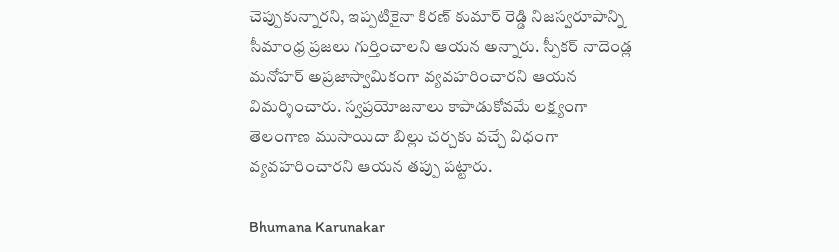చెప్పుకున్నారని, ఇప్పటికైనా కిరణ్ కుమార్ రెడ్డి నిజస్వరూపాన్ని సీమాంధ్ర ప్రజలు గుర్తించాలని ఆయన అన్నారు. స్పీకర్ నాదెండ్ల మనోహర్ అప్రజాస్వామికంగా వ్యవహరించారని ఆయన విమర్శించారు. స్వప్రయోజనాలు కాపాడుకోవమే లక్ష్యంగా తెలంగాణ ముసాయిదా బిల్లు చర్చకు వచ్చే విధంగా వ్యవహరించారని ఆయన తప్పు పట్టారు.

Bhumana Karunakar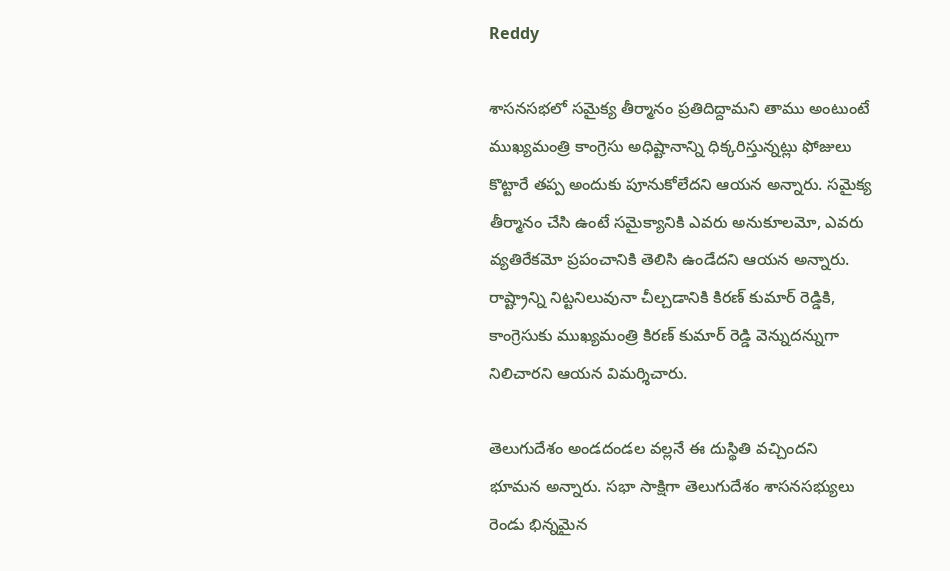Reddy

శాసనసభలో సమైక్య తీర్మానం ప్రతిదిద్దామని తాము అంటుంటే ముఖ్యమంత్రి కాంగ్రెసు అధిష్టానాన్ని ధిక్కరిస్తున్నట్లు ఫోజులు కొట్టారే తప్ప అందుకు పూనుకోలేదని ఆయన అన్నారు. సమైక్య తీర్మానం చేసి ఉంటే సమైక్యానికి ఎవరు అనుకూలమో, ఎవరు వ్యతిరేకమో ప్రపంచానికి తెలిసి ఉండేదని ఆయన అన్నారు. రాష్ట్రాన్ని నిట్టనిలువునా చీల్చడానికి కిరణ్ కుమార్ రెడ్డికి, కాంగ్రెసుకు ముఖ్యమంత్రి కిరణ్ కుమార్ రెడ్డి వెన్నుదన్నుగా నిలిచారని ఆయన విమర్శిచారు.

తెలుగుదేశం అండదండల వల్లనే ఈ దుస్థితి వచ్చిందని భూమన అన్నారు. సభా సాక్షిగా తెలుగుదేశం శాసనసభ్యులు రెండు భిన్నమైన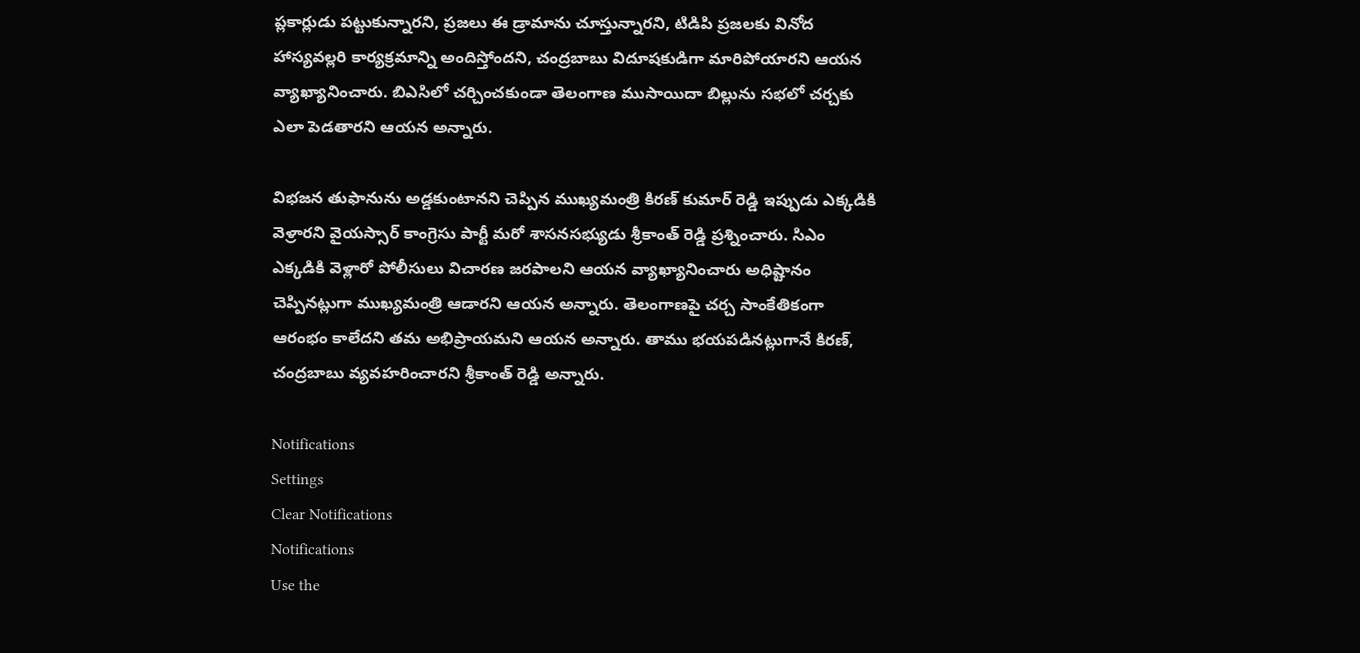ప్లకార్లుడు పట్టుకున్నారని, ప్రజలు ఈ డ్రామాను చూస్తున్నారని, టిడిపి ప్రజలకు వినోద హాస్యవల్లరి కార్యక్రమాన్ని అందిస్తోందని, చంద్రబాబు విదూషకుడిగా మారిపోయారని ఆయన వ్యాఖ్యానించారు. బిఎసిలో చర్చించకుండా తెలంగాణ ముసాయిదా బిల్లును సభలో చర్చకు ఎలా పెడతారని ఆయన అన్నారు.

విభజన తుఫానును అడ్డకుంటానని చెప్పిన ముఖ్యమంత్రి కిరణ్ కుమార్ రెడ్డి ఇప్పుడు ఎక్కడికి వెళ్రారని వైయస్సార్ కాంగ్రెసు పార్టీ మరో శాసనసభ్యుడు శ్రీకాంత్ రెడ్డి ప్రశ్నించారు. సిఎం ఎక్కడికి వెళ్లారో పోలీసులు విచారణ జరపాలని ఆయన వ్యాఖ్యానించారు అధిష్టానం చెప్పినట్లుగా ముఖ్యమంత్రి ఆడారని ఆయన అన్నారు. తెలంగాణపై చర్చ సాంకేతికంగా ఆరంభం కాలేదని తమ అభిప్రాయమని ఆయన అన్నారు. తాము భయపడినట్లుగానే కిరణ్, చంద్రబాబు వ్యవహరించారని శ్రీకాంత్ రెడ్డి అన్నారు.

Notifications
Settings
Clear Notifications
Notifications
Use the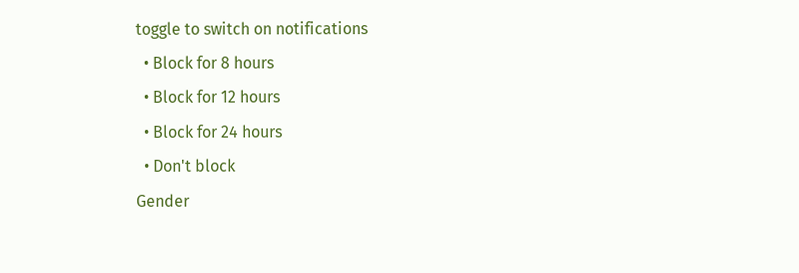toggle to switch on notifications
  • Block for 8 hours
  • Block for 12 hours
  • Block for 24 hours
  • Don't block
Gender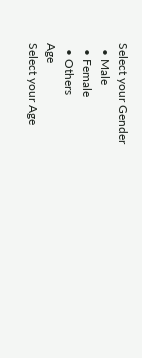Select your Gender
  • Male
  • Female
  • Others
Age
Select your Age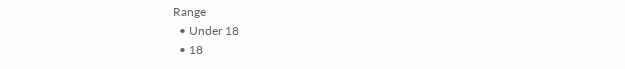Range
  • Under 18
  • 18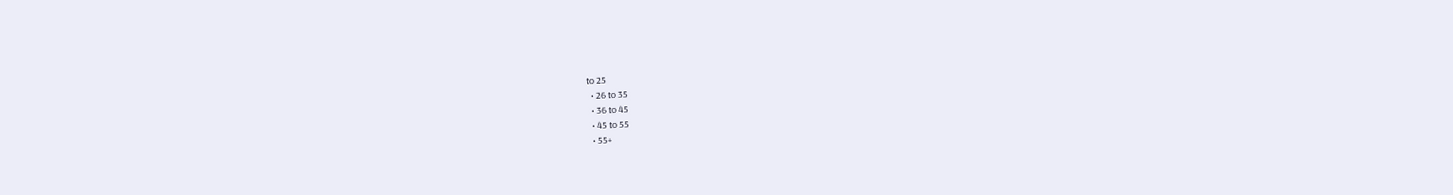to 25
  • 26 to 35
  • 36 to 45
  • 45 to 55
  • 55+